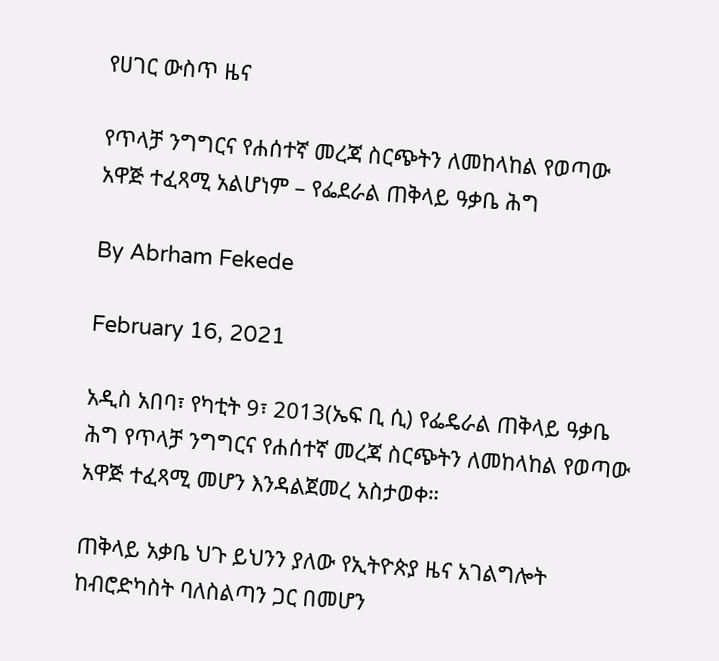የሀገር ውስጥ ዜና

የጥላቻ ንግግርና የሐሰተኛ መረጃ ስርጭትን ለመከላከል የወጣው አዋጅ ተፈጻሚ አልሆነም – የፌደራል ጠቅላይ ዓቃቤ ሕግ

By Abrham Fekede

February 16, 2021

አዲስ አበባ፣ የካቲት 9፣ 2013(ኤፍ ቢ ሲ) የፌዴራል ጠቅላይ ዓቃቤ ሕግ የጥላቻ ንግግርና የሐሰተኛ መረጃ ስርጭትን ለመከላከል የወጣው አዋጅ ተፈጻሚ መሆን እንዳልጀመረ አስታወቀ።

ጠቅላይ አቃቤ ህጉ ይህንን ያለው የኢትዮጵያ ዜና አገልግሎት ከብሮድካስት ባለስልጣን ጋር በመሆን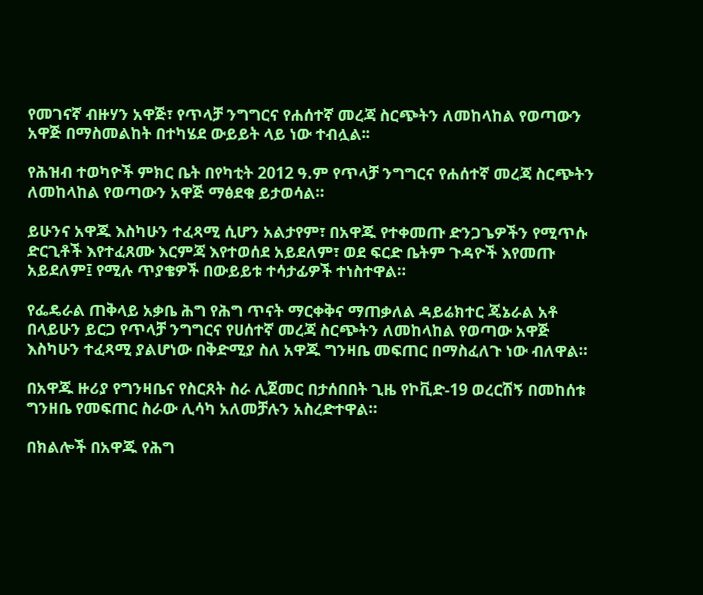የመገናኛ ብዙሃን አዋጅ፣ የጥላቻ ንግግርና የሐሰተኛ መረጃ ስርጭትን ለመከላከል የወጣውን አዋጅ በማስመልከት በተካሄደ ውይይት ላይ ነው ተብሏል፡፡

የሕዝብ ተወካዮች ምክር ቤት በየካቲት 2012 ዓ.ም የጥላቻ ንግግርና የሐሰተኛ መረጃ ስርጭትን ለመከላከል የወጣውን አዋጅ ማፅደቁ ይታወሳል።

ይሁንና አዋጁ እስካሁን ተፈጻሚ ሲሆን አልታየም፣ በአዋጁ የተቀመጡ ድንጋጌዎችን የሚጥሱ ድርጊቶች እየተፈጸሙ እርምጃ እየተወሰደ አይደለም፣ ወደ ፍርድ ቤትም ጉዳዮች እየመጡ አይደለም፤ የሚሉ ጥያቄዎች በውይይቱ ተሳታፊዎች ተነስተዋል።

የፌዴራል ጠቅላይ አቃቤ ሕግ የሕግ ጥናት ማርቀቅና ማጠቃለል ዳይሬክተር ጄኔራል አቶ በላይሁን ይርጋ የጥላቻ ንግግርና የሀሰተኛ መረጃ ስርጭትን ለመከላከል የወጣው አዋጅ እስካሁን ተፈጻሚ ያልሆነው በቅድሚያ ስለ አዋጁ ግንዛቤ መፍጠር በማስፈለጉ ነው ብለዋል።

በአዋጁ ዙሪያ የግንዛቤና የስርጸት ስራ ሊጀመር በታሰበበት ጊዜ የኮቪድ-19 ወረርሽኝ በመከሰቱ ግንዘቤ የመፍጠር ስራው ሊሳካ አለመቻሉን አስረድተዋል።

በክልሎች በአዋጁ የሕግ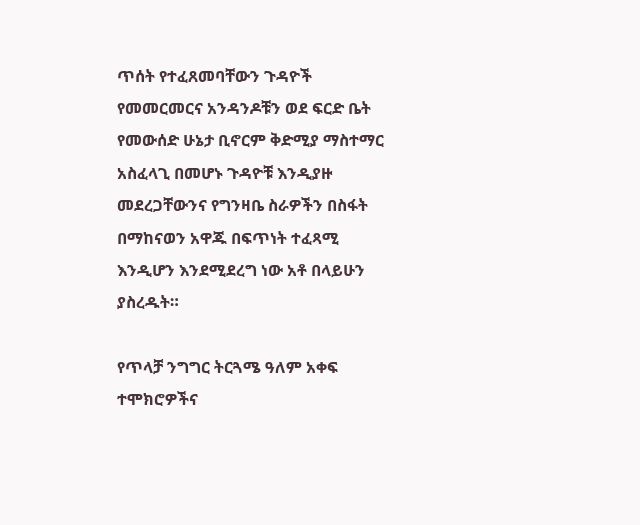ጥሰት የተፈጸመባቸውን ጉዳዮች የመመርመርና አንዳንዶቹን ወደ ፍርድ ቤት የመውሰድ ሁኔታ ቢኖርም ቅድሚያ ማስተማር አስፈላጊ በመሆኑ ጉዳዮቹ እንዲያዙ መደረጋቸውንና የግንዛቤ ስራዎችን በስፋት በማከናወን አዋጁ በፍጥነት ተፈጻሚ እንዲሆን እንደሚደረግ ነው አቶ በላይሁን ያስረዱት።

የጥላቻ ንግግር ትርጓሜ ዓለም አቀፍ ተሞክሮዎችና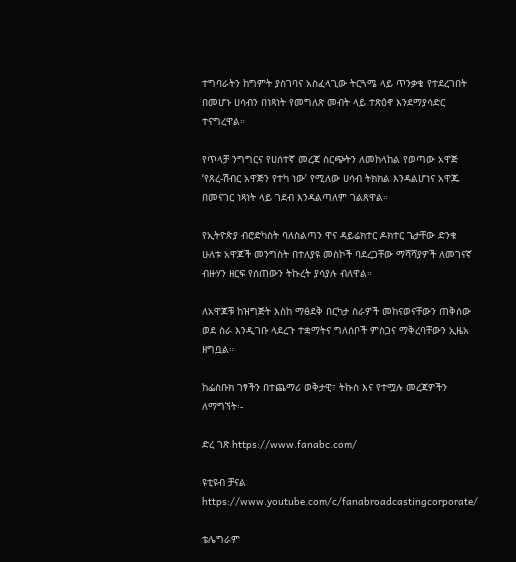ተግባራትን ከግምት ያስገባና አስፈላጊው ትርጓሜ ላይ ጥንቃቄ የተደረገበት በመሆኑ ሀሳብን በነጻነት የመግለጽ መብት ላይ ተጽዕኖ እንደማያሳድር ተናግረዋል።

የጥላቻ ንግግርና የሀሰተኛ መረጃ ስርጭትን ለመከላከል የወጣው አዋጅ ‘የጸረ-ሽብር አዋጅን የተካ ነው’ የሚለው ሀሳብ ትክክል እንዳልሆነና አዋጁ በመናገር ነጻነት ላይ ገደብ እንዳልጣለም ገልጸዋል።

የኢትዮጵያ ብሮድካስት ባለስልጣን ዋና ዳይሬክተር ዶክተር ጌታቸው ድንቁ ሁለቱ አዋጆች መንግስት በተለያዩ መስኮች ባደረጋቸው ማሻሻያዎች ለመገናኛ ብዙሃን ዘርፍ የሰጠውን ትኩረት ያሳያሉ ብለዋል።

ለአዋጆቹ ከዝግጅት እስከ ማፅደቅ በርካታ ስራዎች መከናወናቸውን ጠቅሰው ወደ ስራ እንዲገቡ ላደረጉ ተቋማትና ግለሰቦች ምስጋና ማቅረባቸውን ኢዜአ ዘግቧል።

ከፌስቡክ ገፃችን በተጨማሪ ወቅታዊ፣ ትኩስ እና የተሟሉ መረጃዎችን ለማግኘት፡-

ድረ ገጽ https://www.fanabc.com/

ዩቲዩብ ቻናል https://www.youtube.com/c/fanabroadcastingcorporate/

ቴሌግራም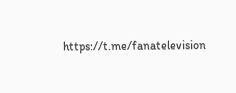https://t.me/fanatelevision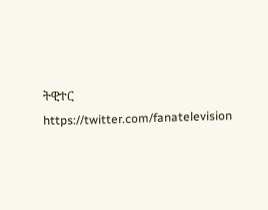ትዊተር https://twitter.com/fanatelevision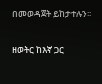በመወዳጀት ይከታተሉን፡፡

ዘወትር ከእኛ ጋር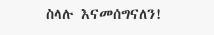ስላሉ እናመሰግናለን!